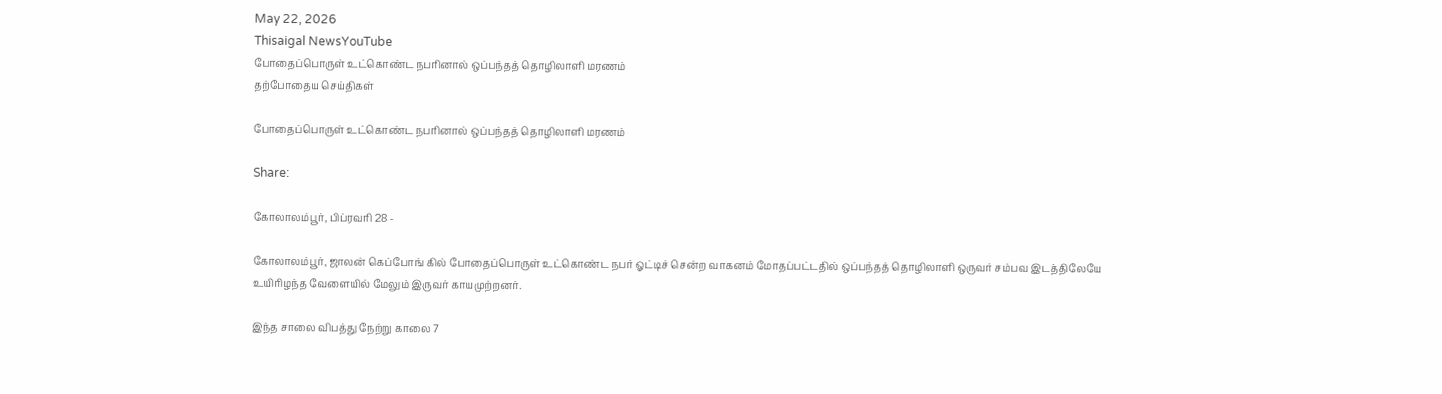May 22, 2026
Thisaigal NewsYouTube
போதைப்பொருள் உட்கொண்ட நபரினால் ஒப்பந்தத் தொழிலாளி மரணம்
தற்போதைய செய்திகள்

போதைப்பொருள் உட்கொண்ட நபரினால் ஒப்பந்தத் தொழிலாளி மரணம்

Share:

கோலாலம்பூர், பிப்ரவரி 28 -

கோலாலம்பூர், ஜாலன் கெப்போங் கில் போதைப்பொருள் உட்கொண்ட நபர் ஓட்டிச் சென்ற வாகனம் மோதப்பட்டதில் ஒப்பந்தத் தொழிலாளி ஒருவர் சம்பவ இடத்திலேயே உயிரிழந்த வேளையில் மேலும் இருவர் காயமுற்றனர்.

இந்த சாலை விபத்து நேற்று காலை 7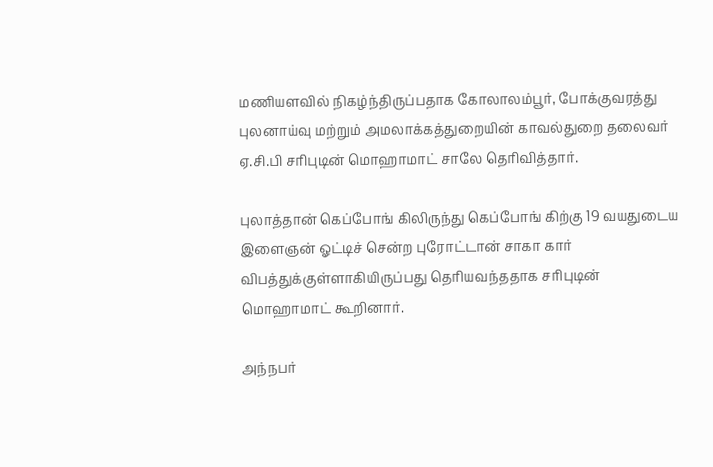மணியளவில் நிகழ்ந்திருப்பதாக கோலாலம்பூர், போக்குவரத்து புலனாய்வு மற்றும் அமலாக்கத்துறையின் காவல்துறை தலைவர் ஏ.சி.பி சரிபுடின் மொஹாமாட் சாலே தெரிவித்தார்.

புலாத்தான் கெப்போங் கிலிருந்து கெப்போங் கிற்கு 19 வயதுடைய இளைஞன் ஓட்டிச் சென்ற புரோட்டான் சாகா கார் விபத்துக்குள்ளாகியிருப்பது தெரியவந்ததாக சரிபுடின் மொஹாமாட் கூறினார்.

அந்நபர்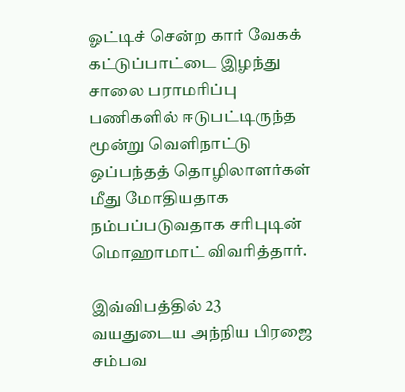ஓட்டிச் சென்ற கார் வேகக் கட்டுப்பாட்டை இழந்து சாலை பராமரிப்பு பணிகளில் ஈடுபட்டிருந்த மூன்று வெளிநாட்டு ஒப்பந்தத் தொழிலாளர்கள் மீது மோதியதாக நம்பப்படுவதாக சரிபுடின் மொஹாமாட் விவரித்தார்.

இவ்விபத்தில் 23 வயதுடைய அந்நிய பிரஜை சம்பவ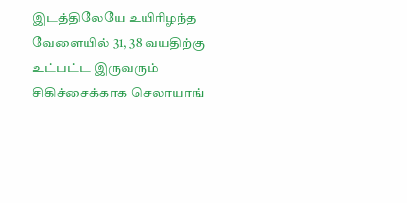இடத்திலேயே உயிரிழந்த வேளையில் 31, 38 வயதிற்கு உட்பட்ட இருவரும் சிகிச்சைக்காக செலாயாங்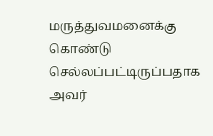மருத்துவமனைக்கு கொண்டு செல்லப்பட்டிருப்பதாக அவர்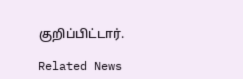குறிப்பிட்டார்.

Related News